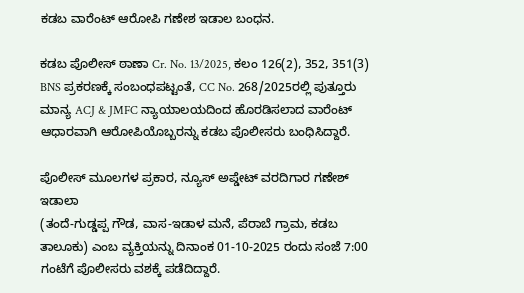ಕಡಬ ವಾರೆಂಟ್ ಆರೋಪಿ ಗಣೇಶ ಇಡಾಲ ಬಂಧನ.

ಕಡಬ ಪೊಲೀಸ್ ಠಾಣಾ Cr. No. 13/2025, ಕಲಂ 126(2), 352, 351(3) BNS ಪ್ರಕರಣಕ್ಕೆ ಸಂಬಂಧಪಟ್ಟಂತೆ, CC No. 268/2025ರಲ್ಲಿ ಪುತ್ತೂರು ಮಾನ್ಯ ACJ & JMFC ನ್ಯಾಯಾಲಯದಿಂದ ಹೊರಡಿಸಲಾದ ವಾರೆಂಟ್ ಆಧಾರವಾಗಿ ಆರೋಪಿಯೊಬ್ಬರನ್ನು ಕಡಬ ಪೊಲೀಸರು ಬಂಧಿಸಿದ್ದಾರೆ.

ಪೊಲೀಸ್ ಮೂಲಗಳ ಪ್ರಕಾರ, ನ್ಯೂಸ್ ಅಪ್ಡೇಟ್ ವರದಿಗಾರ ಗಣೇಶ್ ಇಡಾಲಾ
(ತಂದೆ-ಗುಡ್ಡಪ್ಪ ಗೌಡ, ವಾಸ-ಇಡಾಳ ಮನೆ, ಪೆರಾಬೆ ಗ್ರಾಮ, ಕಡಬ ತಾಲೂಕು) ಎಂಬ ವ್ಯಕ್ತಿಯನ್ನು ದಿನಾಂಕ 01-10-2025 ರಂದು ಸಂಜೆ 7:00 ಗಂಟೆಗೆ ಪೊಲೀಸರು ವಶಕ್ಕೆ ಪಡೆದಿದ್ದಾರೆ.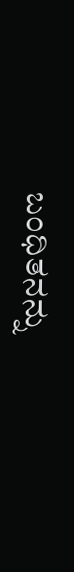ಬಂಧಿತನನ್ನು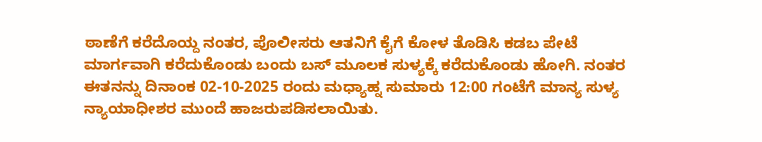ಠಾಣೆಗೆ ಕರೆದೊಯ್ದ ನಂತರ, ಪೊಲೀಸರು ಆತನಿಗೆ ಕೈಗೆ ಕೋಳ ತೊಡಿಸಿ ಕಡಬ ಪೇಟೆ ಮಾರ್ಗವಾಗಿ ಕರೆದುಕೊಂಡು ಬಂದು ಬಸ್ ಮೂಲಕ ಸುಳ್ಯಕ್ಕೆ ಕರೆದುಕೊಂಡು ಹೋಗಿ. ನಂತರ ಈತನನ್ನು ದಿನಾಂಕ 02-10-2025 ರಂದು ಮಧ್ಯಾಹ್ನ ಸುಮಾರು 12:00 ಗಂಟೆಗೆ ಮಾನ್ಯ ಸುಳ್ಯ ನ್ಯಾಯಾಧೀಶರ ಮುಂದೆ ಹಾಜರುಪಡಿಸಲಾಯಿತು.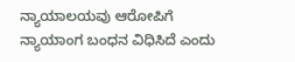ನ್ಯಾಯಾಲಯವು ಆರೋಪಿಗೆ ನ್ಯಾಯಾಂಗ ಬಂಧನ ವಿಧಿಸಿದೆ ಎಂದು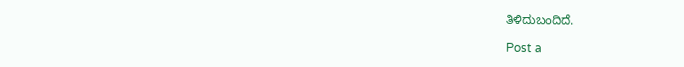ತಿಳಿದುಬಂದಿದೆ.

Post a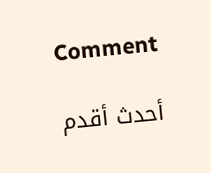Comment

أحدث أقدم